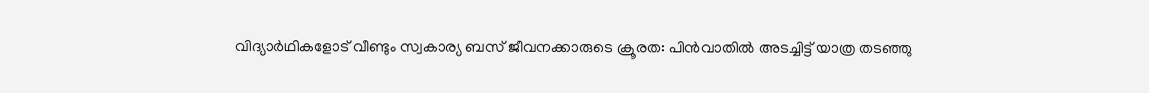വിദ്യാർഥികളോട് വീണ്ടും സ്വകാര്യ ബസ് ജീവനക്കാരുടെ ക്രൂരത: പിൻവാതിൽ അടച്ചിട്ട് യാത്ര തടഞ്ഞു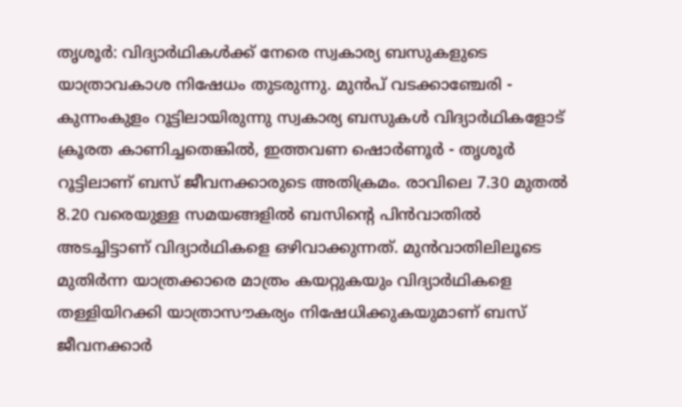തൃശൂർ: വിദ്യാർഥികൾക്ക് നേരെ സ്വകാര്യ ബസുകളുടെ യാത്രാവകാശ നിഷേധം തുടരുന്നു. മുൻപ് വടക്കാഞ്ചേരി - കുന്നംകുളം റൂട്ടിലായിരുന്നു സ്വകാര്യ ബസുകൾ വിദ്യാർഥികളോട് ക്രൂരത കാണിച്ചതെങ്കിൽ, ഇത്തവണ ഷൊർണൂർ - തൃശൂർ റൂട്ടിലാണ് ബസ് ജീവനക്കാരുടെ അതിക്രമം. രാവിലെ 7.30 മുതൽ 8.20 വരെയുള്ള സമയങ്ങളിൽ ബസിന്റെ പിൻവാതിൽ അടച്ചിട്ടാണ് വിദ്യാർഥികളെ ഒഴിവാക്കുന്നത്. മുൻവാതിലിലൂടെ മുതിർന്ന യാത്രക്കാരെ മാത്രം കയറ്റുകയും വിദ്യാർഥികളെ തള്ളിയിറക്കി യാത്രാസൗകര്യം നിഷേധിക്കുകയുമാണ് ബസ് ജീവനക്കാർ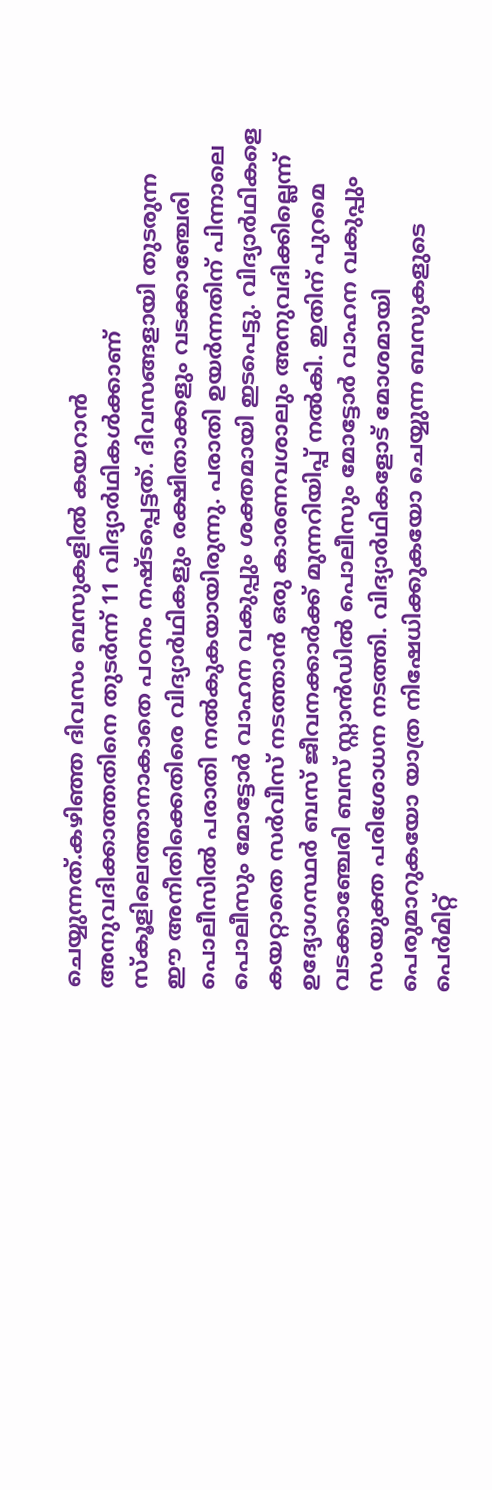ചെയ്യുന്നത്.കഴിഞ്ഞ ദിവസം ബസുകളിൽ കയറാൻ അനുവദിക്കാത്തതിനെ തുടർന്ന് 11 വിദ്യാർഥികൾക്കാണ് സ്കൂളിലെത്താനാകാതെ പഠനം നഷ്ടപ്പെട്ടത്. ദിവസങ്ങളായി തുടരുന്ന ഈ അനീതിക്കെതിരെ വിദ്യാർഥികളും രക്ഷിതാക്കളും വടക്കാഞ്ചേരി പൊലീസിൽ പരാതി നൽകുകയായിരുന്നു. പരാതി ഉയർന്നതിന് പിന്നാലെ പൊലീസും മോട്ടോർ വാഹന വകുപ്പും ശക്തമായി ഇടപെട്ടു. വിദ്യാർഥികളെ കയറ്റാതെ സർവീസ് നടത്താൻ ഒരു കാരണവശാലും അനുവദിക്കില്ലെന്ന് ഉദ്യോഗസ്ഥർ ബസ് ജീവനക്കാർക്ക് മുന്നറിയിപ്പ് നൽകി. ഇതിന് പുറമെ വടക്കാഞ്ചേരി ബസ് സ്റ്റാൻഡിൽ പൊലീസും മോട്ടോർ വാഹന വകുപ്പും സംയുക്ത പരിശോധന നടത്തി. വിദ്യാർഥികളോട് മോശമായി പെരുമാറുകയോ യാത്ര നിഷേധിക്കുകയോ ചെയ്യുന്ന ബസുകളുടെ പെർമിറ്റ്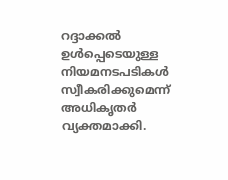റദ്ദാക്കൽ ഉൾപ്പെടെയുള്ള നിയമനടപടികൾ സ്വീകരിക്കുമെന്ന് അധികൃതർ വ്യക്തമാക്കി.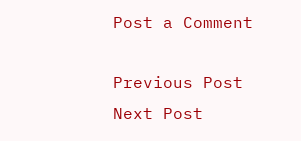Post a Comment

Previous Post Next Post